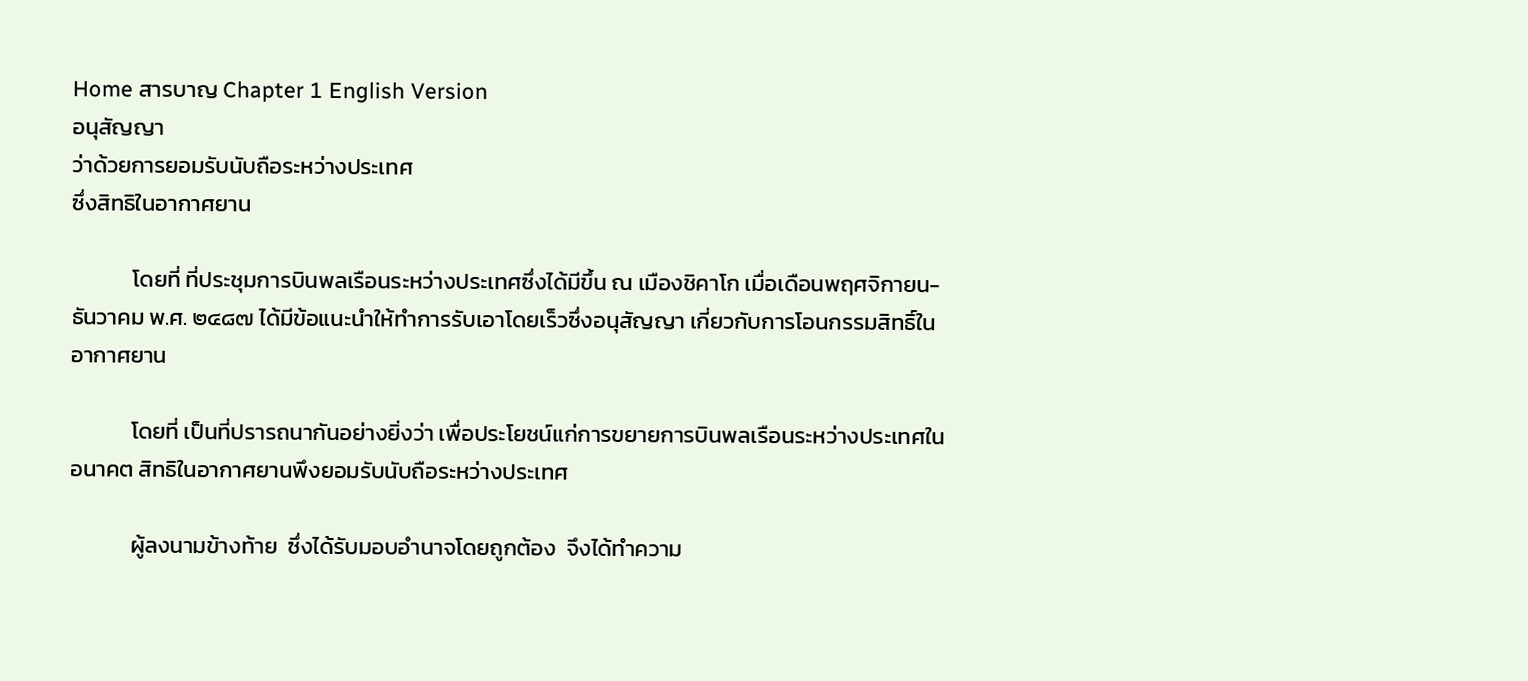Home สารบาญ Chapter 1 English Version
อนุสัญญา
ว่าด้วยการยอมรับนับถือระหว่างประเทศ
ซึ่งสิทธิในอากาศยาน

            โดยที่ ที่ประชุมการบินพลเรือนระหว่างประเทศซึ่งได้มีขึ้น ณ เมืองชิคาโก เมื่อเดือนพฤศจิกายน-ธันวาคม พ.ศ. ๒๔๘๗ ได้มีข้อแนะนำให้ทำการรับเอาโดยเร็วซึ่งอนุสัญญา เกี่ยวกับการโอนกรรมสิทธิ์ในอากาศยาน

            โดยที่ เป็นที่ปรารถนากันอย่างยิ่งว่า เพื่อประโยชน์แก่การขยายการบินพลเรือนระหว่างประเทศในอนาคต สิทธิในอากาศยานพึงยอมรับนับถือระหว่างประเทศ

            ผู้ลงนามข้างท้าย  ซึ่งได้รับมอบอำนาจโดยถูกต้อง  จึงได้ทำความ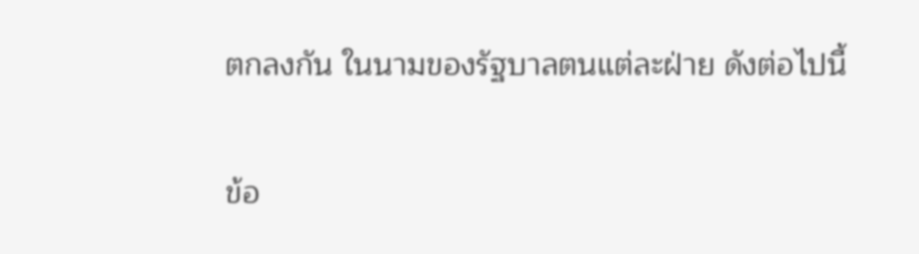ตกลงกัน ในนามของรัฐบาลตนแต่ละฝ่าย ดังต่อไปนี้

ข้อ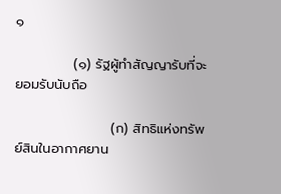๑

            (๑) รัฐผู้ทำสัญญารับที่จะยอมรับนับถือ

                    (ก) สิทธิแห่งทรัพย์สินในอากาศยาน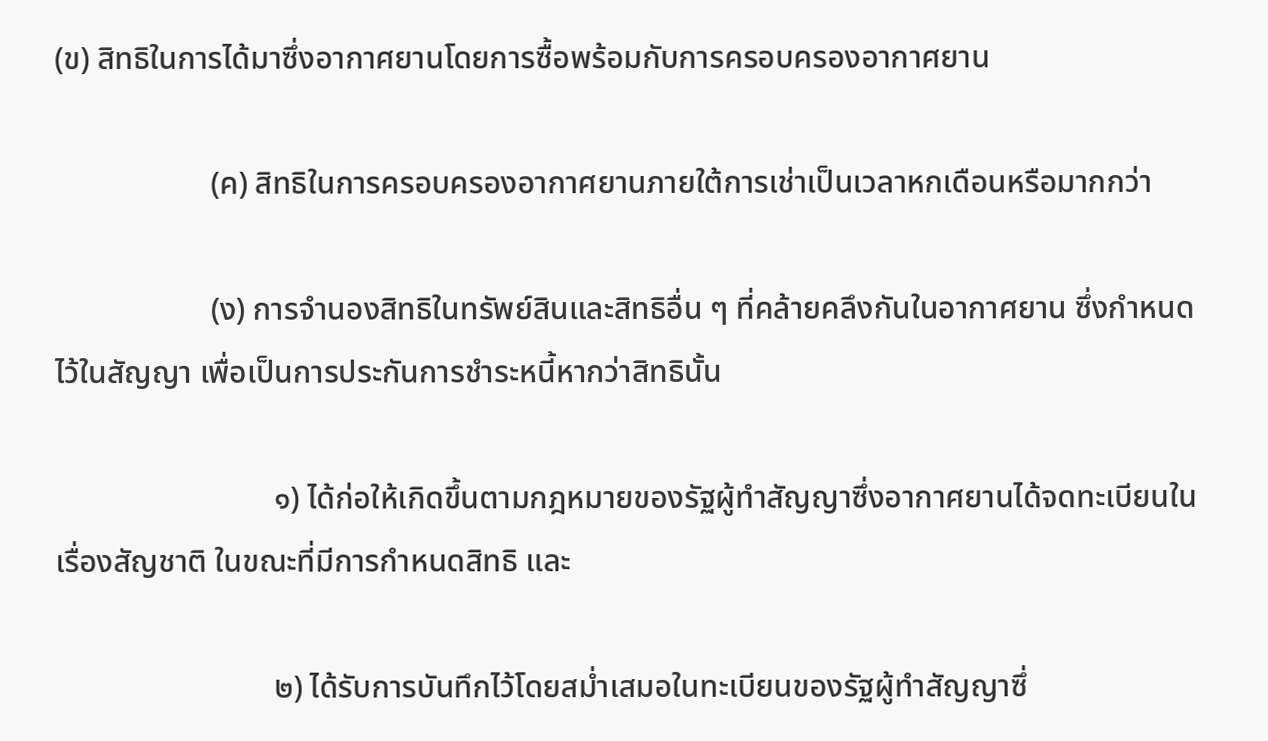(ข) สิทธิในการได้มาซึ่งอากาศยานโดยการซื้อพร้อมกับการครอบครองอากาศยาน

                    (ค) สิทธิในการครอบครองอากาศยานภายใต้การเช่าเป็นเวลาหกเดือนหรือมากกว่า

                    (ง) การจำนองสิทธิในทรัพย์สินและสิทธิอื่น ๆ ที่คล้ายคลึงกันในอากาศยาน ซึ่งกำหนดไว้ในสัญญา เพื่อเป็นการประกันการชำระหนี้หากว่าสิทธินั้น

                            ๑) ได้ก่อให้เกิดขึ้นตามกฎหมายของรัฐผู้ทำสัญญาซึ่งอากาศยานได้จดทะเบียนในเรื่องสัญชาติ ในขณะที่มีการกำหนดสิทธิ และ

                            ๒) ได้รับการบันทึกไว้โดยสม่ำเสมอในทะเบียนของรัฐผู้ทำสัญญาซึ่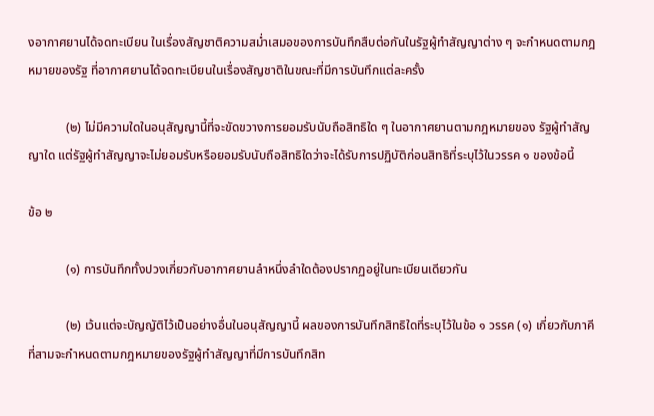งอากาศยานได้จดทะเบียน ในเรื่องสัญชาติความสม่ำเสมอของการบันทึกสืบต่อกันในรัฐผู้ทำสัญญาต่าง ๆ จะกำหนดตามกฎหมายของรัฐ ที่อากาศยานได้จดทะเบียนในเรื่องสัญชาติในขณะที่มีการบันทึกแต่ละครั้ง

            (๒) ไม่มีความใดในอนุสัญญานี้ที่จะขัดขวางการยอมรับนับถือสิทธิใด ๆ ในอากาศยานตามกฎหมายของ รัฐผู้ทำสัญญาใด แต่รัฐผู้ทำสัญญาจะไม่ยอมรับหรือยอมรับนับถือสิทธิใดว่าจะได้รับการปฏิบัติก่อนสิทธิที่ระบุไว้ในวรรค ๑ ของข้อนี้

ข้อ ๒

            (๑) การบันทึกทั้งปวงเกี่ยวกับอากาศยานลำหนึ่งลำใดต้องปรากฏอยู่ในทะเบียนเดียวกัน

            (๒) เว้นแต่จะบัญญัติไว้เป็นอย่างอื่นในอนุสัญญานี้ ผลของการบันทึกสิทธิใดที่ระบุไว้ในข้อ ๑ วรรค (๑) เกี่ยวกับภาคีที่สามจะกำหนดตามกฎหมายของรัฐผู้ทำสัญญาที่มีการบันทึกสิท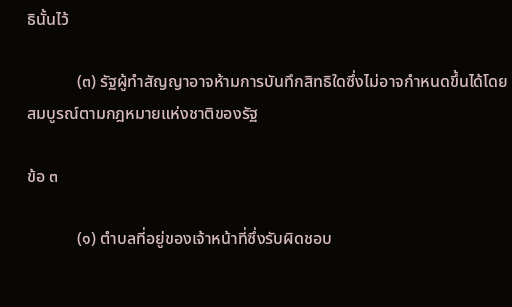ธินั้นไว้

            (๓) รัฐผู้ทำสัญญาอาจห้ามการบันทึกสิทธิใดซึ่งไม่อาจกำหนดขึ้นได้โดยสมบูรณ์ตามกฎหมายแห่งชาติของรัฐ

ข้อ ๓

            (๑) ตำบลที่อยู่ของเจ้าหน้าที่ซึ่งรับผิดชอบ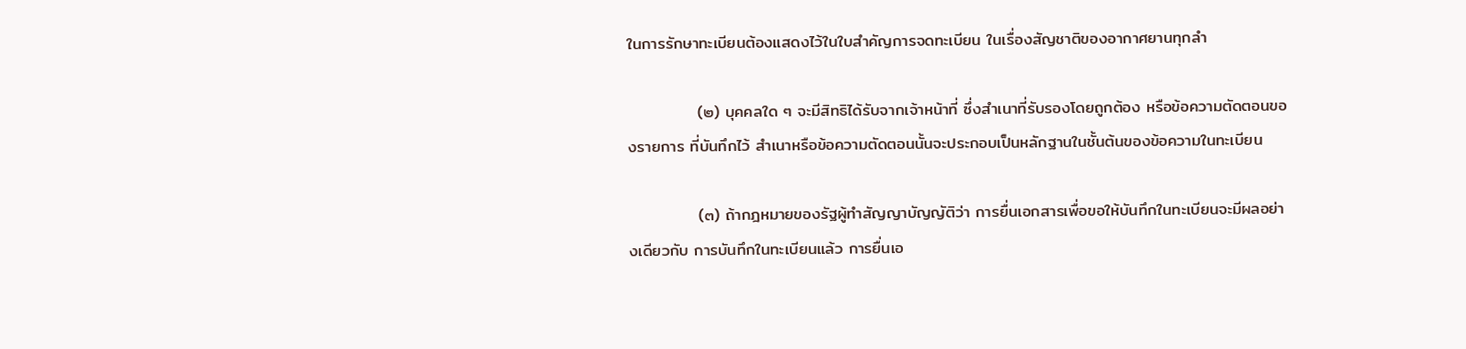ในการรักษาทะเบียนต้องแสดงไว้ในใบสำคัญการจดทะเบียน ในเรื่องสัญชาติของอากาศยานทุกลำ

            (๒) บุคคลใด ๆ จะมีสิทธิได้รับจากเจ้าหน้าที่ ซึ่งสำเนาที่รับรองโดยถูกต้อง หรือข้อความตัดตอนของรายการ ที่บันทึกไว้ สำเนาหรือข้อความตัดตอนนั้นจะประกอบเป็นหลักฐานในชั้นต้นของข้อความในทะเบียน

            (๓) ถ้ากฎหมายของรัฐผู้ทำสัญญาบัญญัติว่า การยื่นเอกสารเพื่อขอให้บันทึกในทะเบียนจะมีผลอย่างเดียวกับ การบันทึกในทะเบียนแล้ว การยื่นเอ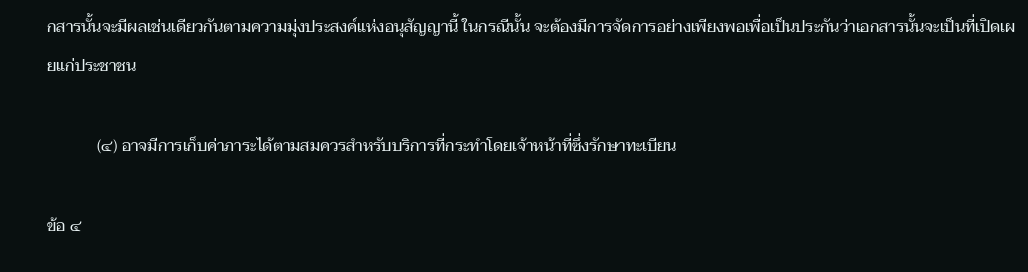กสารนั้นจะมีผลเช่นเดียวกันตามความมุ่งประสงค์แห่งอนุสัญญานี้ ในกรณีนั้น จะต้องมีการจัดการอย่างเพียงพอเพื่อเป็นประกันว่าเอกสารนั้นจะเป็นที่เปิดเผยแก่ประชาชน

            (๔) อาจมีการเก็บค่าภาระได้ตามสมควรสำหรับบริการที่กระทำโดยเจ้าหน้าที่ซึ่งรักษาทะเบียน

ข้อ ๔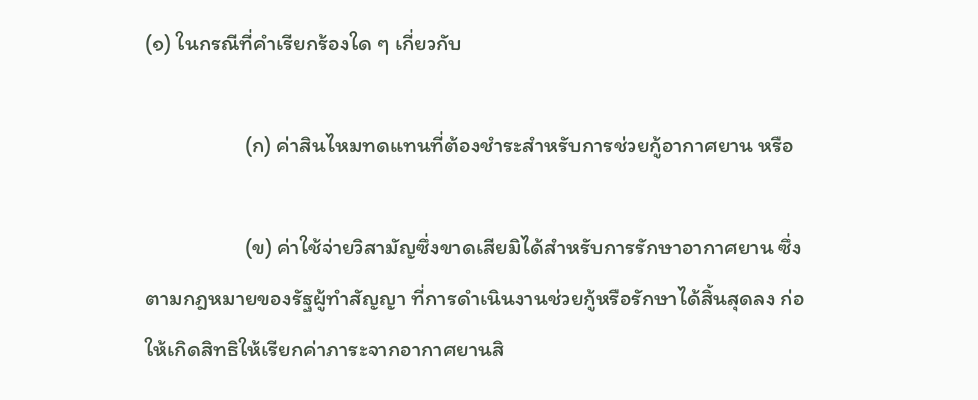(๑) ในกรณีที่คำเรียกร้องใด ๆ เกี่ยวกับ

                    (ก) ค่าสินไหมทดแทนที่ต้องชำระสำหรับการช่วยกู้อากาศยาน หรือ

                    (ข) ค่าใช้จ่ายวิสามัญซึ่งขาดเสียมิได้สำหรับการรักษาอากาศยาน ซึ่งตามกฎหมายของรัฐผู้ทำสัญญา ที่การดำเนินงานช่วยกู้หรือรักษาได้สิ้นสุดลง ก่อให้เกิดสิทธิให้เรียกค่าภาระจากอากาศยานสิ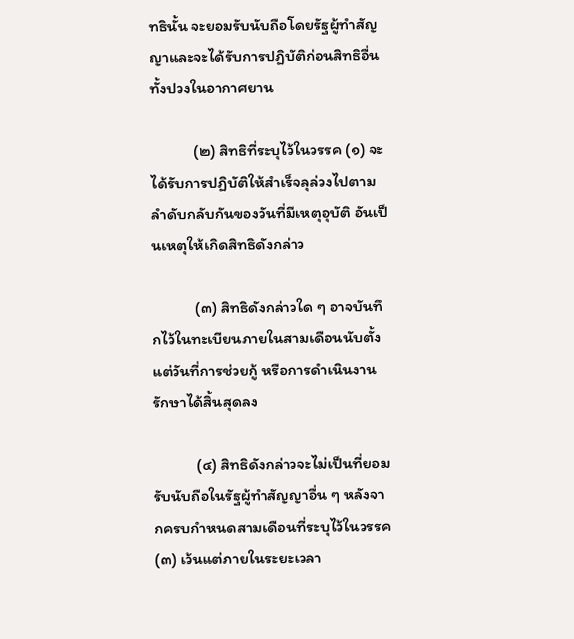ทธินั้น จะยอมรับนับถือโดยรัฐผู้ทำสัญญาและจะได้รับการปฏิบัติก่อนสิทธิอื่นทั้งปวงในอากาศยาน

            (๒) สิทธิที่ระบุไว้ในวรรค (๑) จะได้รับการปฏิบัติให้สำเร็จลุล่วงไปตามลำดับกลับกันของวันที่มีเหตุอุบัติ อันเป็นเหตุให้เกิดสิทธิดังกล่าว

            (๓) สิทธิดังกล่าวใด ๆ อาจบันทึกไว้ในทะเบียนภายในสามเดือนนับตั้งแต่วันที่การช่วยกู้ หรือการดำเนินงาน รักษาได้สิ้นสุดลง

            (๔) สิทธิดังกล่าวจะไม่เป็นที่ยอมรับนับถือในรัฐผู้ทำสัญญาอื่น ๆ หลังจากครบกำหนดสามเดือนที่ระบุไว้ในวรรค (๓) เว้นแต่ภายในระยะเวลา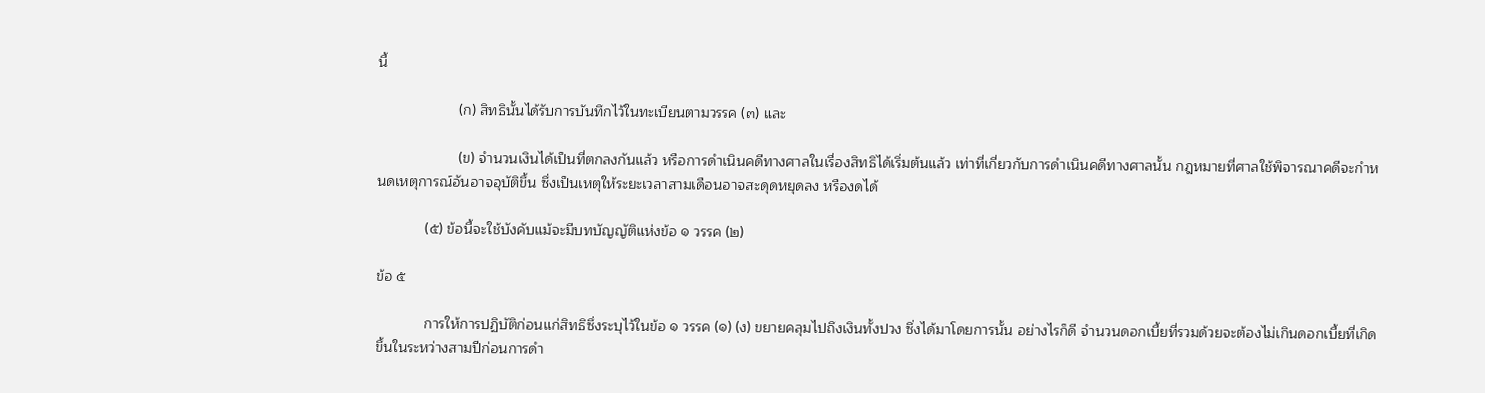นี้

                    (ก) สิทธินั้นได้รับการบันทึกไว้ในทะเบียนตามวรรค (๓) และ

                    (ข) จำนวนเงินได้เป็นที่ตกลงกันแล้ว หรือการดำเนินคดีทางศาลในเรื่องสิทธิได้เริ่มต้นแล้ว เท่าที่เกี่ยวกับการดำเนินคดีทางศาลนั้น กฎหมายที่ศาลใช้พิจารณาคดีจะกำหนดเหตุการณ์อันอาจอุบัติขึ้น ซึ่งเป็นเหตุให้ระยะเวลาสามเดือนอาจสะดุดหยุดลง หรืองดได้

            (๕) ข้อนี้จะใช้บังคับแม้จะมีบทบัญญัติแห่งข้อ ๑ วรรค (๒)

ข้อ ๕

            การให้การปฏิบัติก่อนแก่สิทธิซึ่งระบุไว้ในข้อ ๑ วรรค (๑) (ง) ขยายคลุมไปถึงเงินทั้งปวง ซึ่งได้มาโดยการนั้น อย่างไรก็ดี จำนวนดอกเบี้ยที่รวมด้วยจะต้องไม่เกินดอกเบี้ยที่เกิดขึ้นในระหว่างสามปีก่อนการดำ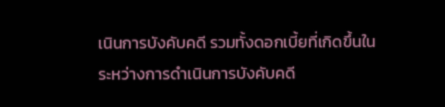เนินการบังคับคดี รวมทั้งดอกเบี้ยที่เกิดขึ้นในระหว่างการดำเนินการบังคับคดี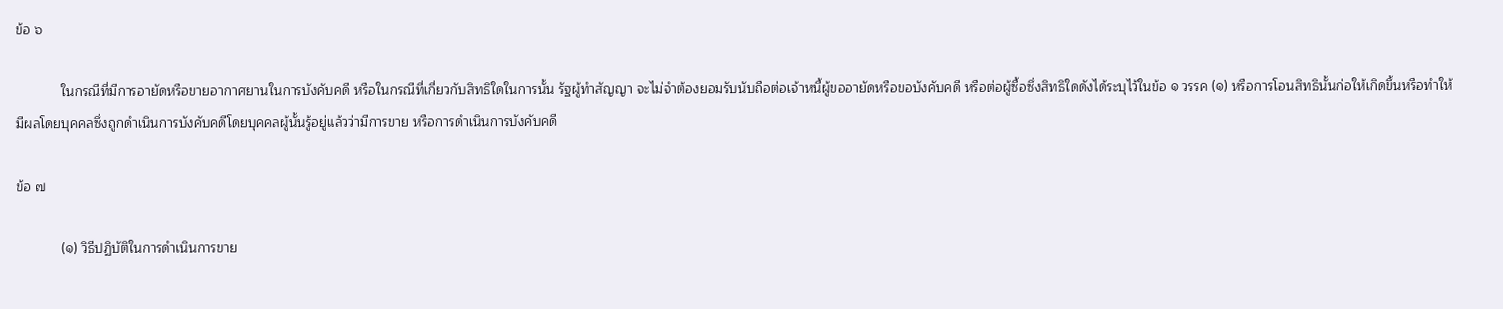ข้อ ๖

            ในกรณีที่มีการอายัดหรือขายอากาศยานในการบังคับคดี หรือในกรณีที่เกี่ยวกับสิทธิใดในการนั้น รัฐผู้ทำสัญญา จะไม่จำต้องยอมรับนับถือต่อเจ้าหนี้ผู้ขออายัดหรือขอบังคับคดี หรือต่อผู้ซื้อซึ่งสิทธิใดดังได้ระบุไว้ในข้อ ๑ วรรค (๑) หรือการโอนสิทธินั้นก่อให้เกิดขึ้นหรือทำให้มีผลโดยบุคคลซึ่งถูกดำเนินการบังคับคดีโดยบุคคลผู้นั้นรู้อยู่แล้วว่ามีการขาย หรือการดำเนินการบังคับคดี

ข้อ ๗

            (๑) วิธีปฏิบัติในการดำเนินการขาย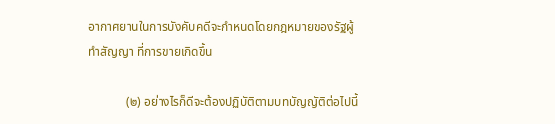อากาศยานในการบังคับคดีจะกำหนดโดยกฎหมายของรัฐผู้ทำสัญญา ที่การขายเกิดขึ้น

            (๒) อย่างไรก็ดีจะต้องปฏิบัติตามบทบัญญัติต่อไปนี้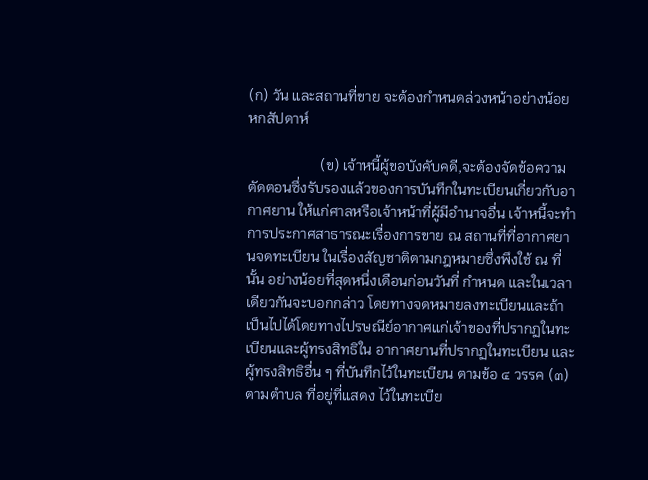(ก) วัน และสถานที่ขาย จะต้องกำหนดล่วงหน้าอย่างน้อยหกสัปดาห์

                    (ข) เจ้าหนี้ผู้ขอบังคับคดี,จะต้องจัดข้อความตัดตอนซึ่งรับรองแล้วของการบันทึกในทะเบียนเกี่ยวกับอากาศยาน ให้แก่ศาลหรือเจ้าหน้าที่ผู้มีอำนาจอื่น เจ้าหนี้จะทำการประกาศสาธารณะเรื่องการขาย ณ สถานที่ที่อากาศยานจดทะเบียน ในเรื่องสัญชาติตามกฎหมายซึ่งพึงใช้ ณ ที่นั้น อย่างน้อยที่สุดหนึ่งเดือนก่อนวันที่ กำหนด และในเวลาเดียวกันจะบอกกล่าว โดยทางจดหมายลงทะเบียนและถ้าเป็นไปได้โดยทางไปรษณีย์อากาศแก่เจ้าของที่ปรากฏในทะเบียนและผู้ทรงสิทธิใน อากาศยานที่ปรากฏในทะเบียน และผู้ทรงสิทธิอื่น ๆ ที่บันทึกไว้ในทะเบียน ตามข้อ ๔ วรรค (๓) ตามตำบล ที่อยู่ที่แสดง ไว้ในทะเบีย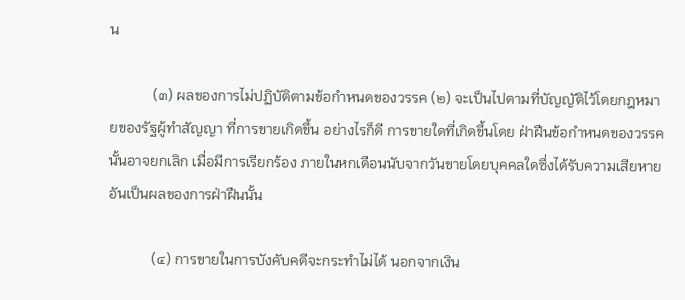น

            (๓) ผลของการไม่ปฏิบัติตามข้อกำหนดของวรรค (๒) จะเป็นไปตามที่บัญญัติไว้โดยกฎหมายของรัฐผู้ทำสัญญา ที่การขายเกิดขึ้น อย่างไรก็ดี การขายใดที่เกิดขึ้นโดย ฝ่าฝืนข้อกำหนดของวรรคนั้นอาจยกเลิก เมื่อมีการเรียกร้อง ภายในหกเดือนนับจากวันขายโดยบุคคลใดซึ่งได้รับความเสียหายอันเป็นผลของการฝ่าฝืนนั้น

            (๔) การขายในการบังคับคดีจะกระทำไม่ได้ นอกจากเงิน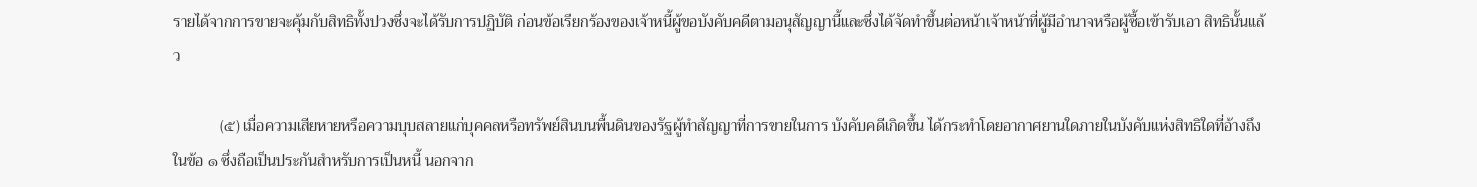รายได้จากการขายจะคุ้มกับสิทธิทั้งปวงซึ่งจะได้รับการปฏิบัติ ก่อนข้อเรียกร้องของเจ้าหนี้ผู้ขอบังคับคดีตามอนุสัญญานี้และซึ่งได้จัดทำขึ้นต่อหน้าเจ้าหน้าที่ผู้มีอำนาจหรือผู้ซื้อเข้ารับเอา สิทธินั้นแล้ว

            (๕) เมื่อความเสียหายหรือความบุบสลายแก่บุคคลหรือทรัพย์สินบนพื้นดินของรัฐผู้ทำสัญญาที่การขายในการ บังคับคดีเกิดขึ้น ได้กระทำโดยอากาศยานใดภายในบังคับแห่งสิทธิใดที่อ้างถึงในข้อ ๑ ซึ่งถือเป็นประกันสำหรับการเป็นหนี้ นอกจาก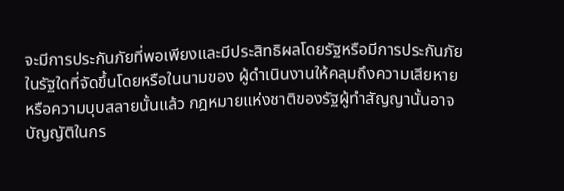จะมีการประกันภัยที่พอเพียงและมีประสิทธิผลโดยรัฐหรือมีการประกันภัยในรัฐใดที่จัดขึ้นโดยหรือในนามของ ผู้ดำเนินงานให้คลุมถึงความเสียหายหรือความบุบสลายนั้นแล้ว กฎหมายแห่งชาติของรัฐผู้ทำสัญญานั้นอาจบัญญัติในกร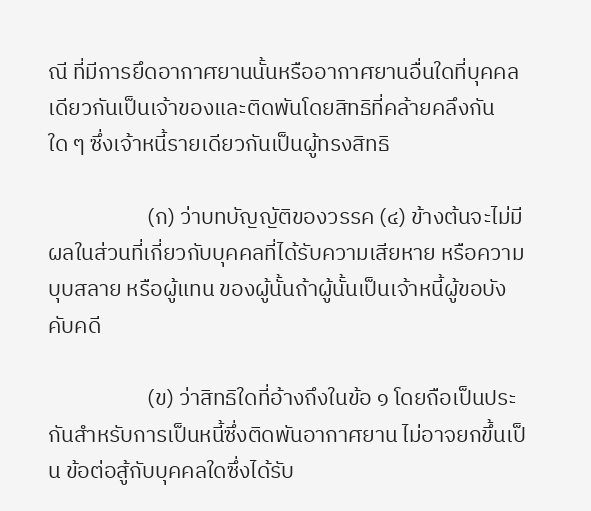ณี ที่มีการยึดอากาศยานนั้นหรืออากาศยานอื่นใดที่บุคคลเดียวกันเป็นเจ้าของและติดพันโดยสิทธิที่คล้ายคลึงกันใด ๆ ซึ่งเจ้าหนี้รายเดียวกันเป็นผู้ทรงสิทธิ

                    (ก) ว่าบทบัญญัติของวรรค (๔) ข้างต้นจะไม่มีผลในส่วนที่เกี่ยวกับบุคคลที่ได้รับความเสียหาย หรือความบุบสลาย หรือผู้แทน ของผู้นั้นถ้าผู้นั้นเป็นเจ้าหนี้ผู้ขอบังคับคดี

                    (ข) ว่าสิทธิใดที่อ้างถึงในข้อ ๑ โดยถือเป็นประกันสำหรับการเป็นหนี้ซึ่งติดพันอากาศยาน ไม่อาจยกขึ้นเป็น ข้อต่อสู้กับบุคคลใดซึ่งได้รับ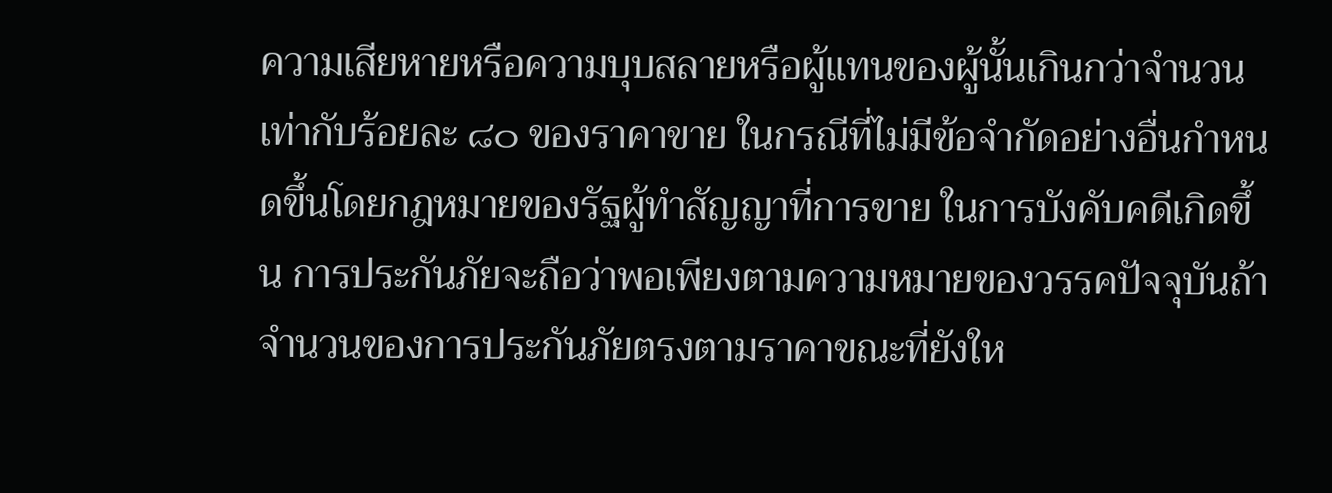ความเสียหายหรือความบุบสลายหรือผู้แทนของผู้นั้นเกินกว่าจำนวนเท่ากับร้อยละ ๘๐ ของราคาขาย ในกรณีที่ไม่มีข้อจำกัดอย่างอื่นกำหนดขึ้นโดยกฎหมายของรัฐผู้ทำสัญญาที่การขาย ในการบังคับคดีเกิดขึ้น การประกันภัยจะถือว่าพอเพียงตามความหมายของวรรคปัจจุบันถ้าจำนวนของการประกันภัยตรงตามราคาขณะที่ยังให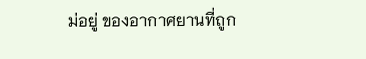ม่อยู่ ของอากาศยานที่ถูก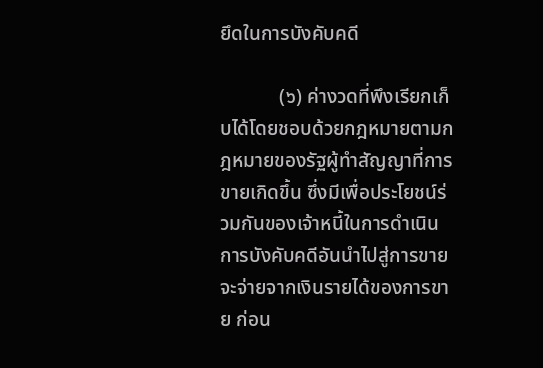ยึดในการบังคับคดี

            (๖) ค่างวดที่พึงเรียกเก็บได้โดยชอบด้วยกฎหมายตามกฎหมายของรัฐผู้ทำสัญญาที่การขายเกิดขึ้น ซึ่งมีเพื่อประโยชน์ร่วมกันของเจ้าหนี้ในการดำเนินการบังคับคดีอันนำไปสู่การขาย จะจ่ายจากเงินรายได้ของการขาย ก่อน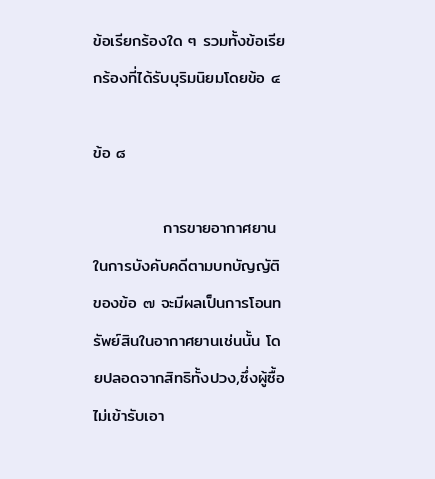ข้อเรียกร้องใด ๆ รวมทั้งข้อเรียกร้องที่ได้รับบุริมนิยมโดยข้อ ๔

ข้อ ๘

            การขายอากาศยานในการบังคับคดีตามบทบัญญัติของข้อ ๗ จะมีผลเป็นการโอนทรัพย์สินในอากาศยานเช่นนั้น โดยปลอดจากสิทธิทั้งปวง,ซึ่งผู้ซื้อไม่เข้ารับเอา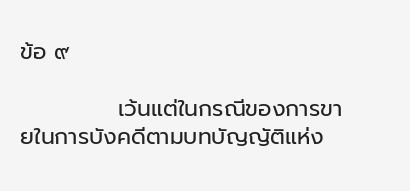ข้อ ๙

            เว้นแต่ในกรณีของการขายในการบังคดีตามบทบัญญัติแห่ง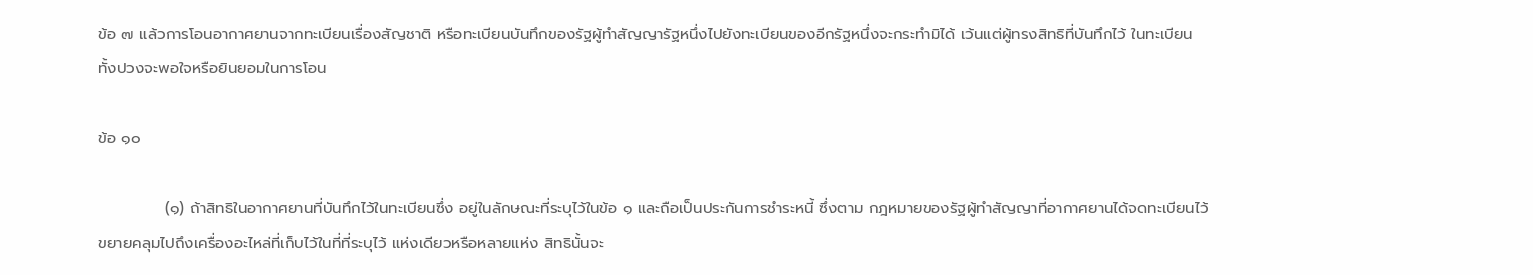ข้อ ๗ แล้วการโอนอากาศยานจากทะเบียนเรื่องสัญชาติ หรือทะเบียนบันทึกของรัฐผู้ทำสัญญารัฐหนึ่งไปยังทะเบียนของอีกรัฐหนึ่งจะกระทำมิได้ เว้นแต่ผู้ทรงสิทธิที่บันทึกไว้ ในทะเบียนทั้งปวงจะพอใจหรือยินยอมในการโอน

ข้อ ๑๐

            (๑) ถ้าสิทธิในอากาศยานที่บันทึกไว้ในทะเบียนซึ่ง อยู่ในลักษณะที่ระบุไว้ในข้อ ๑ และถือเป็นประกันการชำระหนี้ ซึ่งตาม กฎหมายของรัฐผู้ทำสัญญาที่อากาศยานได้จดทะเบียนไว้ขยายคลุมไปถึงเครื่องอะไหล่ที่เก็บไว้ในที่ที่ระบุไว้ แห่งเดียวหรือหลายแห่ง สิทธินั้นจะ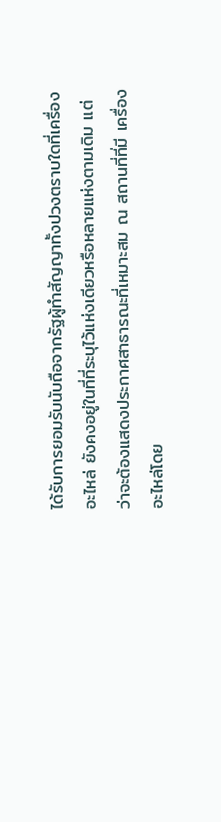ได้รับการยอมรับนับถือจากรัฐผู้ทำสัญญาทั้งปวงตราบใดที่เครื่องอะไหล่ ยังคงอยู่ในที่ที่ระบุไว้แห่งเดียวหรือหลายแห่งตามเดิม แต่ว่าจะต้องแสดงประกาศสาธารณะที่เหมาะสม ณ สถานที่ที่มี เครื่องอะไหล่โดย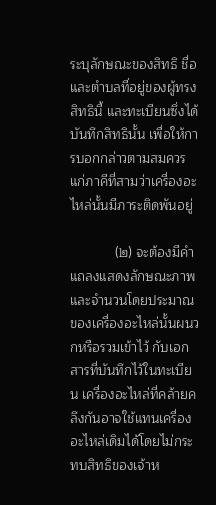ระบุลักษณะของสิทธิ ชื่อและตำบลที่อยู่ของผู้ทรงสิทธินี้ และทะเบียนซึ่งได้บันทึกสิทธินั้น เพื่อให้การบอกกล่าวตามสมควรแก่ภาคีที่สามว่าเครื่องอะไหล่นั้นมีภาระติดพันอยู่

            (๒) จะต้องมีคำแถลงแสดงลักษณะภาพและจำนวนโดยประมาณของเครื่องอะไหล่นั้นผนวกหรือรวมเข้าไว้ กับเอกสารที่บันทึกไว้ในทะเบียน เครื่องอะไหล่ที่คล้ายคลึงกันอาจใช้แทนเครื่องอะไหล่เดิมได้โดยไม่กระทบสิทธิของเจ้าห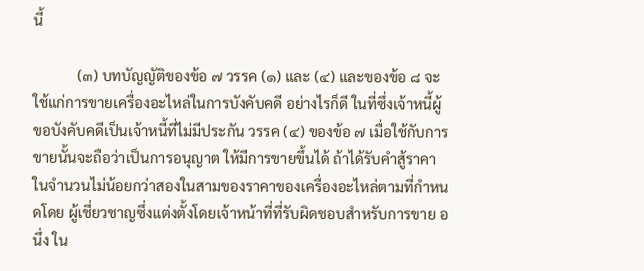นี้

            (๓) บทบัญญัติของข้อ ๗ วรรค (๑) และ (๔) และของข้อ ๘ จะใช้แก่การขายเครื่องอะไหล่ในการบังคับคดี อย่างไรก็ดี ในที่ซึ่งเจ้าหนี้ผู้ขอบังคับคดีเป็นเจ้าหนี้ที่ไม่มีประกัน วรรค (๔) ของข้อ ๗ เมื่อใช้กับการขายนั้นจะถือว่าเป็นการอนุญาต ให้มีการขายขึ้นได้ ถ้าได้รับคำสู้ราคาในจำนวนไม่น้อยกว่าสองในสามของราคาของเครื่องอะไหล่ตามที่กำหนดโดย ผู้เชี่ยวชาญซึ่งแต่งตั้งโดยเจ้าหน้าที่ที่รับผิดชอบสำหรับการขาย อนึ่ง ใน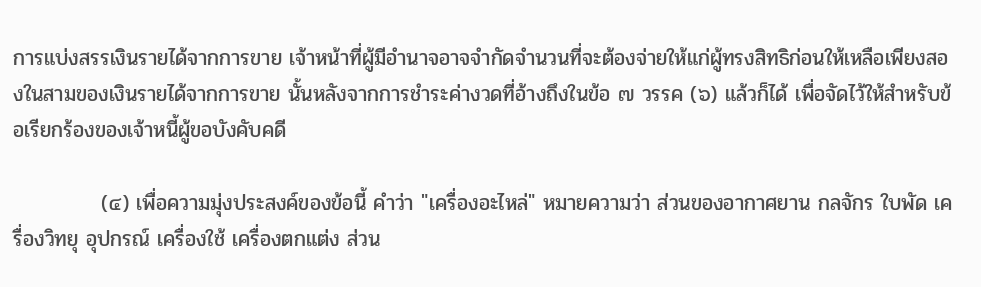การแบ่งสรรเงินรายได้จากการขาย เจ้าหน้าที่ผู้มีอำนาจอาจจำกัดจำนวนที่จะต้องจ่ายให้แก่ผู้ทรงสิทธิก่อนให้เหลือเพียงสองในสามของเงินรายได้จากการขาย นั้นหลังจากการชำระค่างวดที่อ้างถึงในข้อ ๗ วรรค (๖) แล้วก็ได้ เพื่อจัดไว้ให้สำหรับข้อเรียกร้องของเจ้าหนี้ผู้ขอบังคับคดี

            (๔) เพื่อความมุ่งประสงค์ของข้อนี้ คำว่า "เครื่องอะไหล่" หมายความว่า ส่วนของอากาศยาน กลจักร ใบพัด เครื่องวิทยุ อุปกรณ์ เครื่องใช้ เครื่องตกแต่ง ส่วน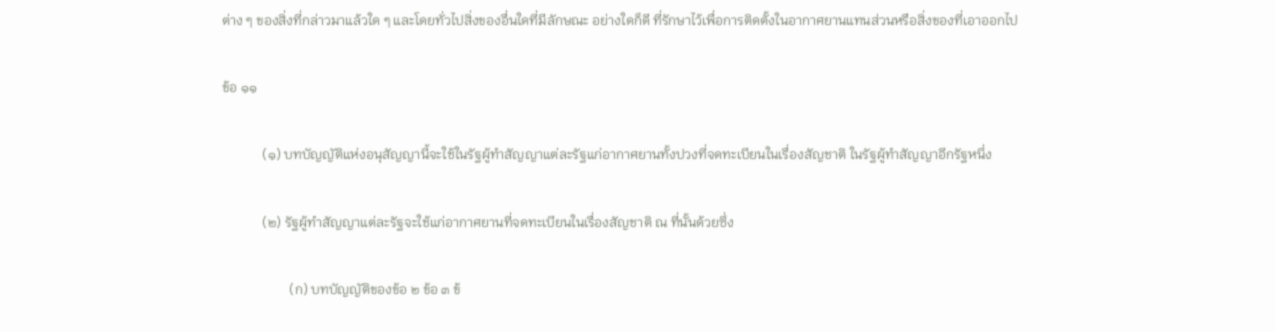ต่าง ๆ ของสิ่งที่กล่าวมาแล้วใด ๆ และโดยทั่วไปสิ่งของอื่นใดที่มีลักษณะ อย่างใดก็ดี ที่รักษาไว้เพื่อการติดตั้งในอากาศยานแทนส่วนหรือสิ่งของที่เอาออกไป

ข้อ ๑๑

            (๑) บทบัญญัติแห่งอนุสัญญานี้จะใช้ในรัฐผู้ทำสัญญาแต่ละรัฐแก่อากาศยานทั้งปวงที่จดทะเบียนในเรื่องสัญชาติ ในรัฐผู้ทำสัญญาอีกรัฐหนึ่ง

            (๒) รัฐผู้ทำสัญญาแต่ละรัฐจะใช้แก่อากาศยานที่จดทะเบียนในเรื่องสัญชาติ ณ ที่นั้นด้วยซึ่ง

                    (ก) บทบัญญัติของข้อ ๒ ข้อ ๓ ข้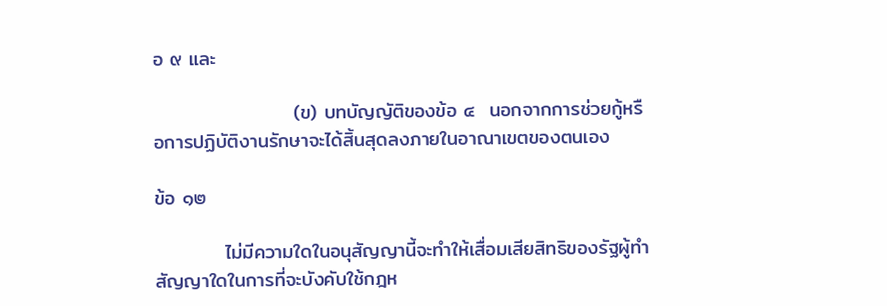อ ๙ และ

                    (ข) บทบัญญัติของข้อ ๔  นอกจากการช่วยกู้หรือการปฏิบัติงานรักษาจะได้สิ้นสุดลงภายในอาณาเขตของตนเอง

ข้อ ๑๒

          ไม่มีความใดในอนุสัญญานี้จะทำให้เสื่อมเสียสิทธิของรัฐผู้ทำสัญญาใดในการที่จะบังคับใช้กฎห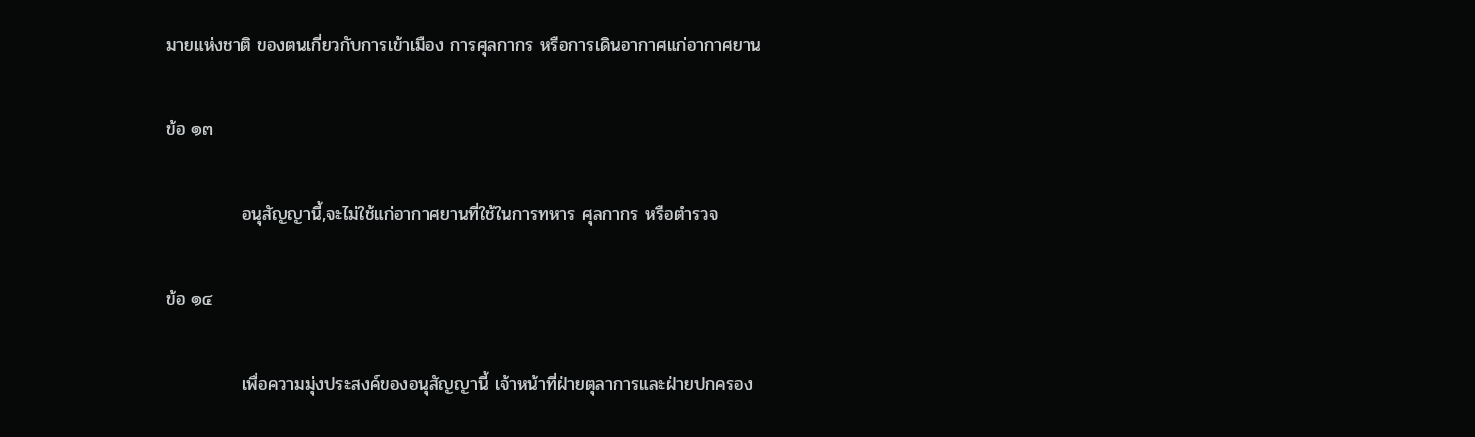มายแห่งชาติ ของตนเกี่ยวกับการเข้าเมือง การศุลกากร หรือการเดินอากาศแก่อากาศยาน

ข้อ ๑๓

            อนุสัญญานี้,จะไม่ใช้แก่อากาศยานที่ใช้ในการทหาร ศุลกากร หรือตำรวจ

ข้อ ๑๔

            เพื่อความมุ่งประสงค์ของอนุสัญญานี้ เจ้าหน้าที่ฝ่ายตุลาการและฝ่ายปกครอง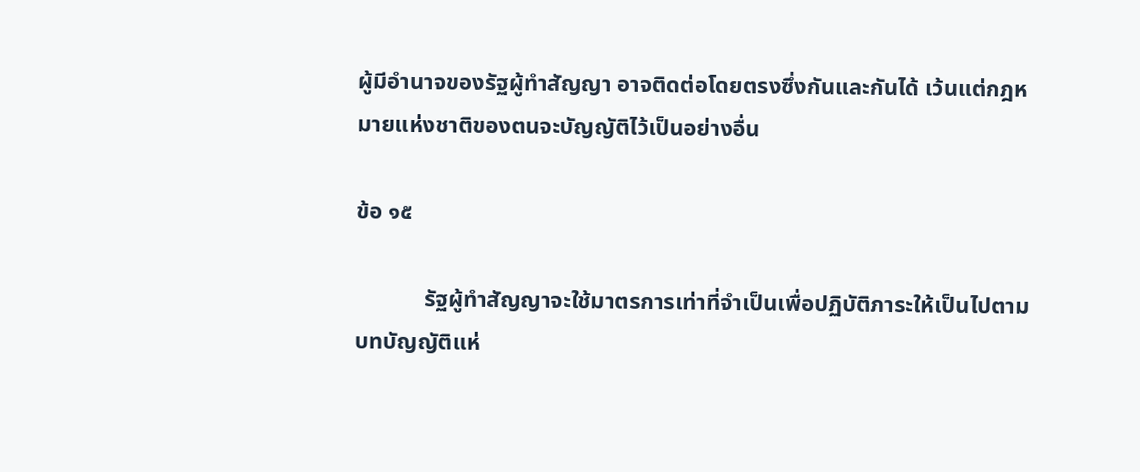ผู้มีอำนาจของรัฐผู้ทำสัญญา อาจติดต่อโดยตรงซึ่งกันและกันได้ เว้นแต่กฎหมายแห่งชาติของตนจะบัญญัติไว้เป็นอย่างอื่น

ข้อ ๑๕

            รัฐผู้ทำสัญญาจะใช้มาตรการเท่าที่จำเป็นเพื่อปฏิบัติภาระให้เป็นไปตามบทบัญญัติแห่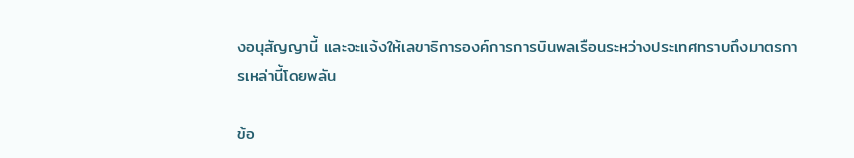งอนุสัญญานี้ และจะแจ้งให้เลขาธิการองค์การการบินพลเรือนระหว่างประเทศทราบถึงมาตรการเหล่านี้โดยพลัน

ข้อ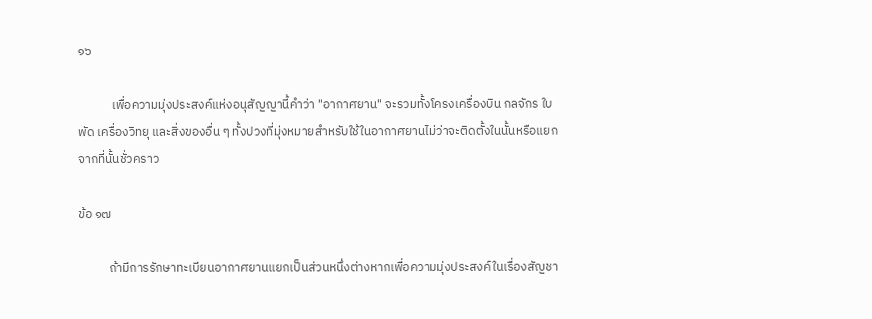๑๖

            เพื่อความมุ่งประสงค์แห่งอนุสัญญานี้คำว่า "อากาศยาน" จะรวมทั้งโครงเครื่องบิน กลจักร ใบพัด เครื่องวิทยุ และสิ่งของอื่น ๆ ทั้งปวงที่มุ่งหมายสำหรับใช้ในอากาศยานไม่ว่าจะติดตั้งในนั้นหรือแยกจากที่นั้นชั่วคราว

ข้อ ๑๗

           ถ้ามีการรักษาทะเบียนอากาศยานแยกเป็นส่วนหนึ่งต่างหากเพื่อความมุ่งประสงค์ในเรื่องสัญชา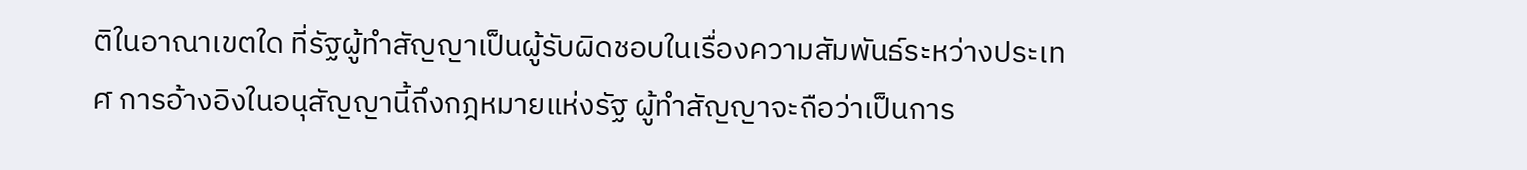ติในอาณาเขตใด ที่รัฐผู้ทำสัญญาเป็นผู้รับผิดชอบในเรื่องความสัมพันธ์ระหว่างประเทศ การอ้างอิงในอนุสัญญานี้ถึงกฎหมายแห่งรัฐ ผู้ทำสัญญาจะถือว่าเป็นการ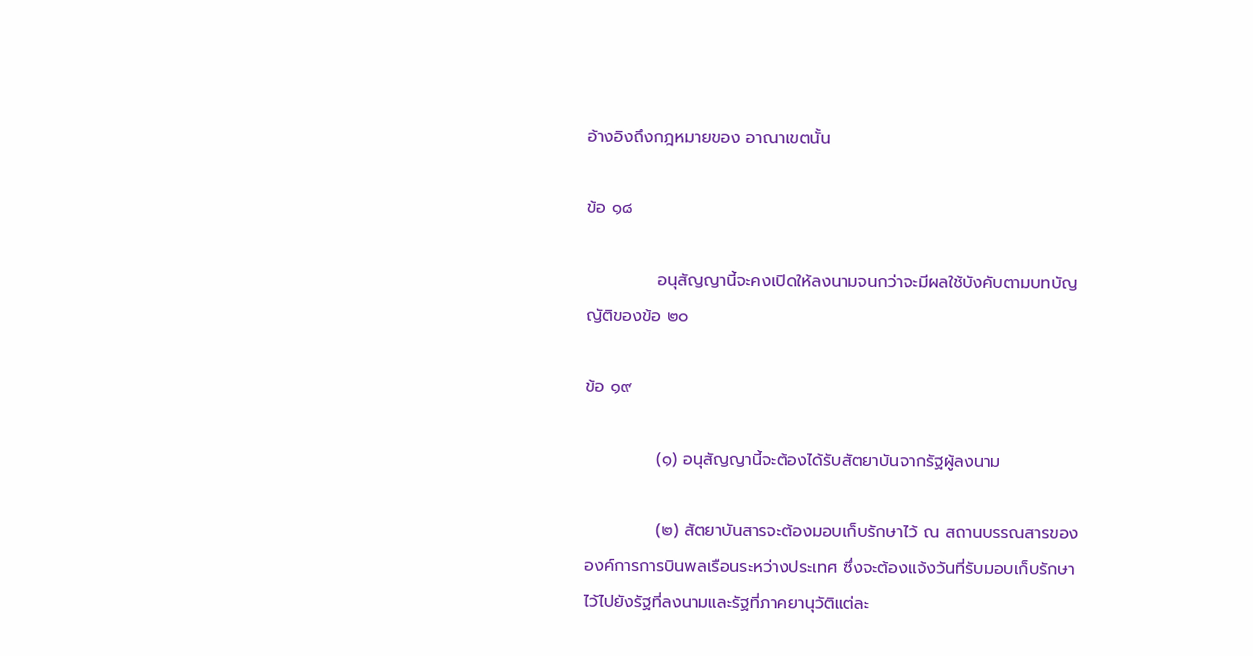อ้างอิงถึงกฎหมายของ อาณาเขตนั้น

ข้อ ๑๘

            อนุสัญญานี้จะคงเปิดให้ลงนามจนกว่าจะมีผลใช้บังคับตามบทบัญญัติของข้อ ๒๐

ข้อ ๑๙

            (๑) อนุสัญญานี้จะต้องได้รับสัตยาบันจากรัฐผู้ลงนาม

            (๒) สัตยาบันสารจะต้องมอบเก็บรักษาไว้ ณ สถานบรรณสารขององค์การการบินพลเรือนระหว่างประเทศ ซึ่งจะต้องแจ้งวันที่รับมอบเก็บรักษาไว้ไปยังรัฐที่ลงนามและรัฐที่ภาคยานุวัติแต่ละ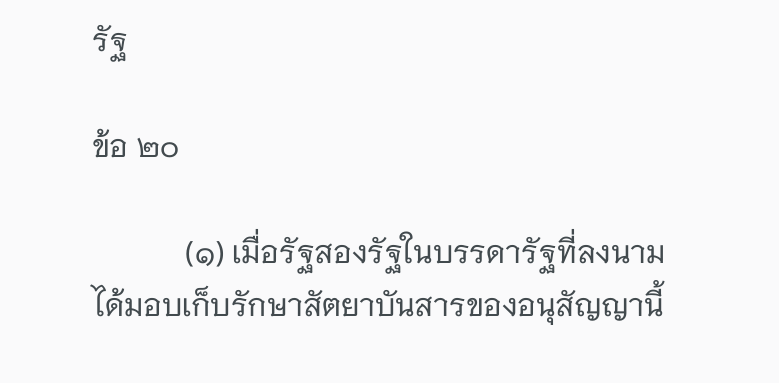รัฐ

ข้อ ๒๐

            (๑) เมื่อรัฐสองรัฐในบรรดารัฐที่ลงนามได้มอบเก็บรักษาสัตยาบันสารของอนุสัญญานี้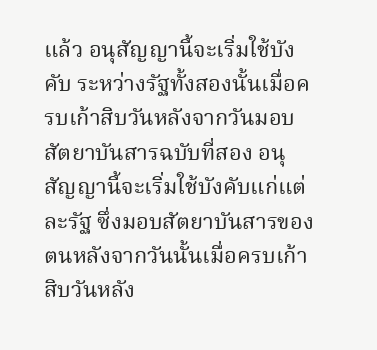แล้ว อนุสัญญานี้จะเริ่มใช้บังคับ ระหว่างรัฐทั้งสองนั้นเมื่อครบเก้าสิบวันหลังจากวันมอบสัตยาบันสารฉบับที่สอง อนุสัญญานี้จะเริ่มใช้บังคับแก่แต่ละรัฐ ซึ่งมอบสัตยาบันสารของตนหลังจากวันนั้นเมื่อครบเก้าสิบวันหลัง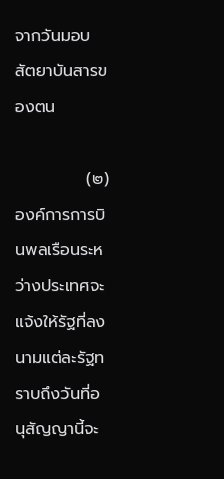จากวันมอบสัตยาบันสารของตน

            (๒) องค์การการบินพลเรือนระหว่างประเทศจะแจ้งให้รัฐที่ลงนามแต่ละรัฐทราบถึงวันที่อนุสัญญานี้จะ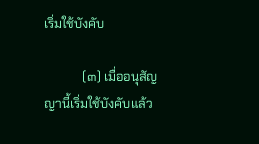เริ่มใช้บังคับ

            (๓) เมื่ออนุสัญญานี้เริ่มใช้บังคับแล้ว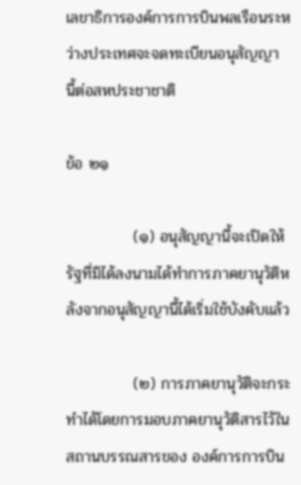เลขาธิการองค์การการบินพลเรือนระหว่างประเทศจะจดทะเบียนอนุสัญญา นี้ต่อสหประชาชาติ

ข้อ ๒๑

            (๑) อนุสัญญานี้จะเปิดให้รัฐที่มิได้ลงนามได้ทำการภาคยานุวัติหลังจากอนุสัญญานี้ได้เริ่มใช้บังคับแล้ว

            (๒) การภาคยานุวัติจะกระทำได้โดยการมอบภาคยานุวัติสารไว้ในสถานบรรณสารของ องค์การการบิน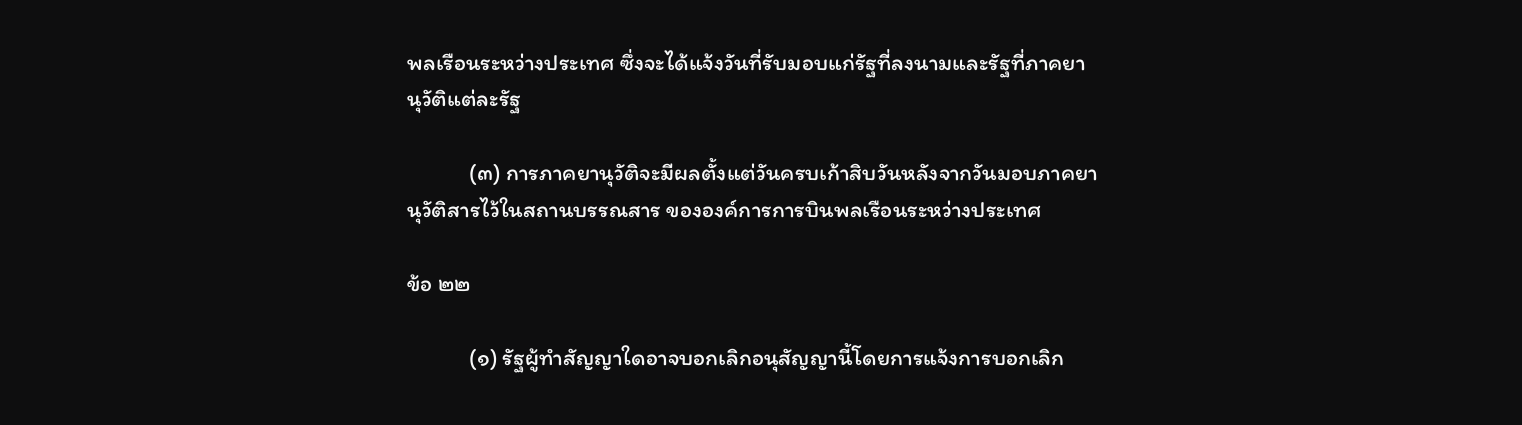พลเรือนระหว่างประเทศ ซึ่งจะได้แจ้งวันที่รับมอบแก่รัฐที่ลงนามและรัฐที่ภาคยานุวัติแต่ละรัฐ

            (๓) การภาคยานุวัติจะมีผลตั้งแต่วันครบเก้าสิบวันหลังจากวันมอบภาคยานุวัติสารไว้ในสถานบรรณสาร ขององค์การการบินพลเรือนระหว่างประเทศ

ข้อ ๒๒

            (๑) รัฐผู้ทำสัญญาใดอาจบอกเลิกอนุสัญญานี้โดยการแจ้งการบอกเลิก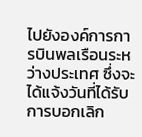ไปยังองค์การการบินพลเรือนระหว่างประเทศ ซึ่งจะได้แจ้งวันที่ได้รับการบอกเลิก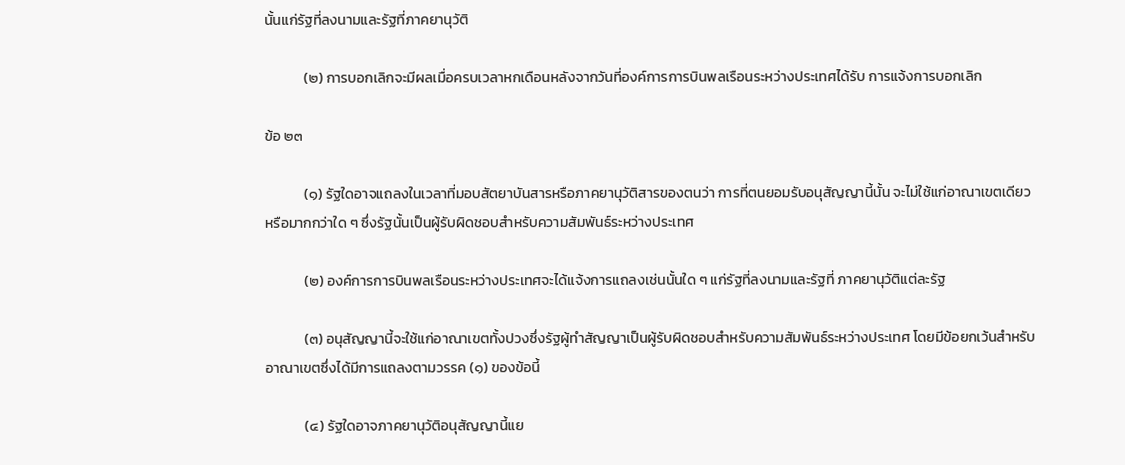นั้นแก่รัฐที่ลงนามและรัฐที่ภาคยานุวัติ

            (๒) การบอกเลิกจะมีผลเมื่อครบเวลาหกเดือนหลังจากวันที่องค์การการบินพลเรือนระหว่างประเทศได้รับ การแจ้งการบอกเลิก

ข้อ ๒๓

            (๑) รัฐใดอาจแถลงในเวลาที่มอบสัตยาบันสารหรือภาคยานุวัติสารของตนว่า การที่ตนยอมรับอนุสัญญานี้นั้น จะไม่ใช้แก่อาณาเขตเดียวหรือมากกว่าใด ๆ ซึ่งรัฐนั้นเป็นผู้รับผิดชอบสำหรับความสัมพันธ์ระหว่างประเทศ

            (๒) องค์การการบินพลเรือนระหว่างประเทศจะได้แจ้งการแถลงเช่นนั้นใด ๆ แก่รัฐที่ลงนามและรัฐที่ ภาคยานุวัติแต่ละรัฐ

            (๓) อนุสัญญานี้จะใช้แก่อาณาเขตทั้งปวงซึ่งรัฐผู้ทำสัญญาเป็นผู้รับผิดชอบสำหรับความสัมพันธ์ระหว่างประเทศ โดยมีข้อยกเว้นสำหรับอาณาเขตซึ่งได้มีการแถลงตามวรรค (๑) ของข้อนี้

            (๔) รัฐใดอาจภาคยานุวัติอนุสัญญานี้แย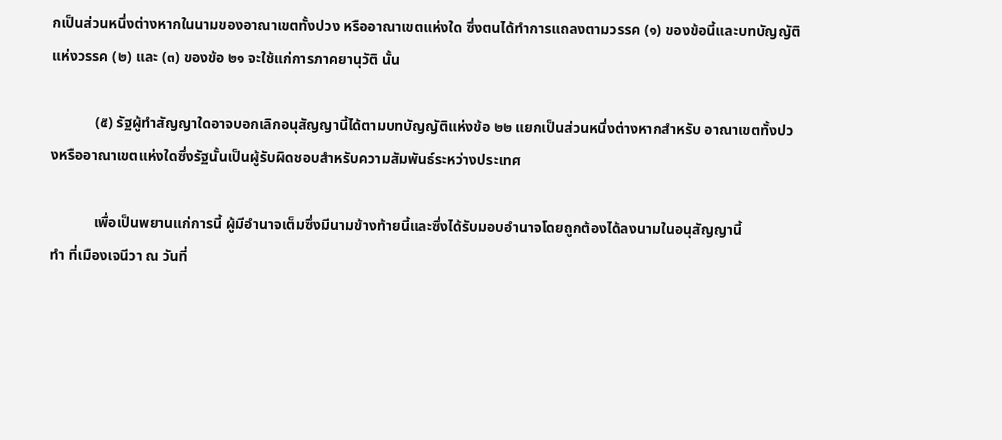กเป็นส่วนหนึ่งต่างหากในนามของอาณาเขตทั้งปวง หรืออาณาเขตแห่งใด ซึ่งตนได้ทำการแถลงตามวรรค (๑) ของข้อนี้และบทบัญญัติแห่งวรรค (๒) และ (๓) ของข้อ ๒๑ จะใช้แก่การภาคยานุวัติ นั้น

            (๕) รัฐผู้ทำสัญญาใดอาจบอกเลิกอนุสัญญานี้ได้ตามบทบัญญัติแห่งข้อ ๒๒ แยกเป็นส่วนหนึ่งต่างหากสำหรับ อาณาเขตทั้งปวงหรืออาณาเขตแห่งใดซึ่งรัฐนั้นเป็นผู้รับผิดชอบสำหรับความสัมพันธ์ระหว่างประเทศ

            เพื่อเป็นพยานแก่การนี้ ผู้มีอำนาจเต็มซึ่งมีนามข้างท้ายนี้และซึ่งได้รับมอบอำนาจโดยถูกต้องได้ลงนามในอนุสัญญานี้
ทำ ที่เมืองเจนีวา ณ วันที่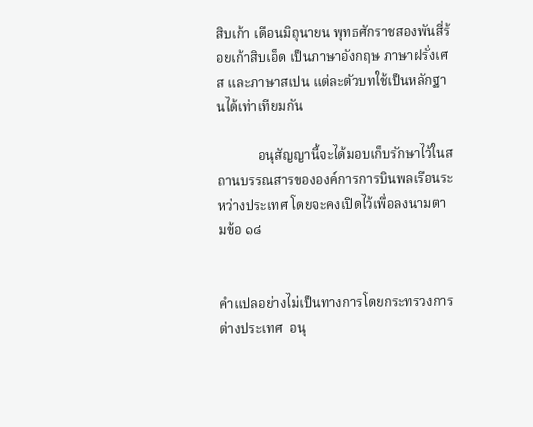สิบเก้า เดือนมิถุนายน พุทธศักราชสองพันสี่ร้อยเก้าสิบเอ็ด เป็นภาษาอังกฤษ ภาษาฝรั่งเศส และภาษาสเปน แต่ละตัวบทใช้เป็นหลักฐานได้เท่าเทียมกัน

            อนุสัญญานี้จะได้มอบเก็บรักษาไว้ในสถานบรรณสารขององค์การการบินพลเรือนระหว่างประเทศ โดยจะคงเปิดไว้เพื่อลงนามตามข้อ ๑๘


คำแปลอย่างไม่เป็นทางการโดยกระทรวงการต่างประเทศ  อนุ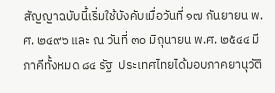สัญญาฉบับนี้เริ่มใช้บังคับเมื่อวันที่ ๑๗ กันยายน พ.ศ. ๒๔๙๖ และ ณ วันที่ ๓๐ มิถุนายน พ.ศ. ๒๕๔๔ มีภาคีทั้งหมด ๘๔ รัฐ  ประเทศไทยได้มอบภาคยานุวัติ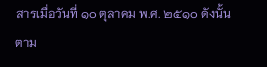สารเมื่อวันที่ ๑๐ ตุลาคม พ.ศ. ๒๕๑๐ ดังนั้น ตาม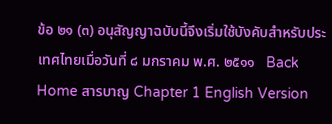ข้อ ๒๑ (๓) อนุสัญญาฉบับนี้จึงเริ่มใช้บังคับสำหรับประเทศไทยเมื่อวันที่ ๘ มกราคม พ.ศ. ๒๕๑๑   Back
Home สารบาญ Chapter 1 English Version